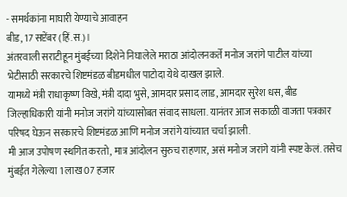- समर्थकांना माघारी येण्याचे आवाहन
बीड, 17 सप्टेंबर (हिं.स.)।
अंतरवाली सराटीहून मुंबईच्या दिशेने निघालेले मराठा आंदोलनकर्ते मनोज जरांगे पाटील यांच्या भेटीसाठी सरकारचे शिष्टमंडळ बीडमधील पाटोदा येथे दाखल झाले.
यामध्ये मंत्री राधाकृष्ण विखे, मंत्री दादा भुसे, आमदार प्रसाद लाड, आमदार सुरेश धस, बीड जिल्हाधिकारी यांनी मनोज जरांगे यांच्यासोबत संवाद साधला. यानंतर आज सकाळी वाजता पत्रकार परिषद घेऊन सरकारचे शिष्टमंडळ आणि मनोज जरांगे यांच्यात चर्चा झाली.
मी आज उपोषण स्थगित करतो, मात्र आंदोलन सुरुच राहणार, असं मनोज जरांगे यांनी स्पष्ट केलं. तसेच मुंबईत गेलेल्या 1 लाख 07 हजार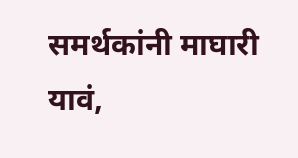समर्थकांनी माघारी यावं,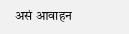असं आवाहन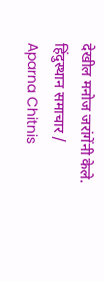देखील मनोज जरांगेंनी केले.
हिंदुस्थान समाचार / Aparna Chitnis